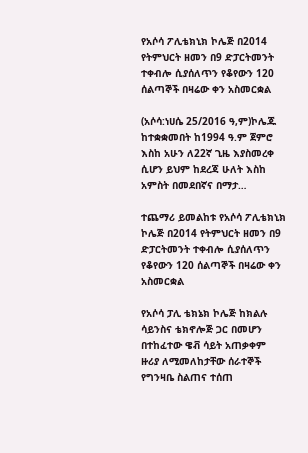የአሶሳ ፖሊቴክኒክ ኮሌጅ በ2014 የትምህርት ዘመን በ9 ድፓርትመንት ተቀብሎ ሲያሰለጥን የቆየውን 120 ሰልጣኞች በዛሬው ቀን አስመርቋል

(አሶሳ:ነሀሴ 25/2016 ዓ,ም)ኮሌጁ ከተቋቋመበት ከ1994 ዓ.ም ጀምሮ እስከ አሁን ለ22ኛ ጊዜ እያስመረቀ ሲሆን ይህም ከደረጃ ሁለት እስከ አምስት በመደበኛና በማታ…

ተጨማሪ ይመልከቱ የአሶሳ ፖሊቴክኒክ ኮሌጅ በ2014 የትምህርት ዘመን በ9 ድፓርትመንት ተቀብሎ ሲያሰለጥን የቆየውን 120 ሰልጣኞች በዛሬው ቀን አስመርቋል

የአሶሳ ፓሊ ቴክኔክ ኮሌጅ ከክልሉ ሳይንስና ቴክኖሎጅ ጋር በመሆን በተከፈተው ዌቭ ሳይት አጠቃቀም ዙሪያ ለሚመለከታቸው ሰራተኞች የግንዛቤ ስልጠና ተሰጠ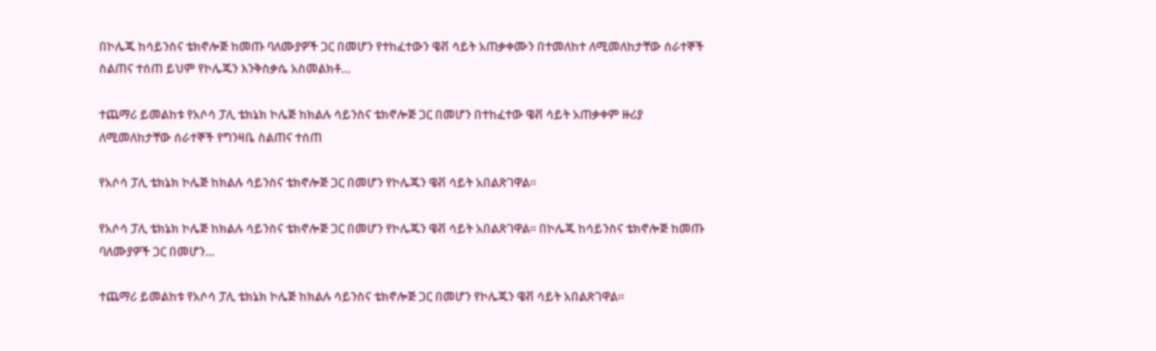በኮሌጁ ከሳይንስና ቴክኖሎጅ ከመጡ ባለሙያዎች ጋር በመሆን የተከፈተውን ዌቭ ሳይት አጠቃቀሙን በተመለከተ ለሚመለከታቸው ሰራተኞች ስልጠና ተሰጠ ይህም የኮሌጁን እንቅስቃሴ አስመልክቶ…

ተጨማሪ ይመልከቱ የአሶሳ ፓሊ ቴክኔክ ኮሌጅ ከክልሉ ሳይንስና ቴክኖሎጅ ጋር በመሆን በተከፈተው ዌቭ ሳይት አጠቃቀም ዙሪያ ለሚመለከታቸው ሰራተኞች የግንዛቤ ስልጠና ተሰጠ

የአሶሳ ፓሊ ቴክኔክ ኮሌጅ ከክልሉ ሳይንስና ቴክኖሎጅ ጋር በመሆን የኮሌጁን ዌቭ ሳይት አበልጽገዋል።

የአሶሳ ፓሊ ቴክኔክ ኮሌጅ ከክልሉ ሳይንስና ቴክኖሎጅ ጋር በመሆን የኮሌጁን ዌቭ ሳይት አበልጽገዋል። በኮሌጁ ከሳይንስና ቴክኖሎጅ ከመጡ ባለሙያዎች ጋር በመሆን…

ተጨማሪ ይመልከቱ የአሶሳ ፓሊ ቴክኔክ ኮሌጅ ከክልሉ ሳይንስና ቴክኖሎጅ ጋር በመሆን የኮሌጁን ዌቭ ሳይት አበልጽገዋል።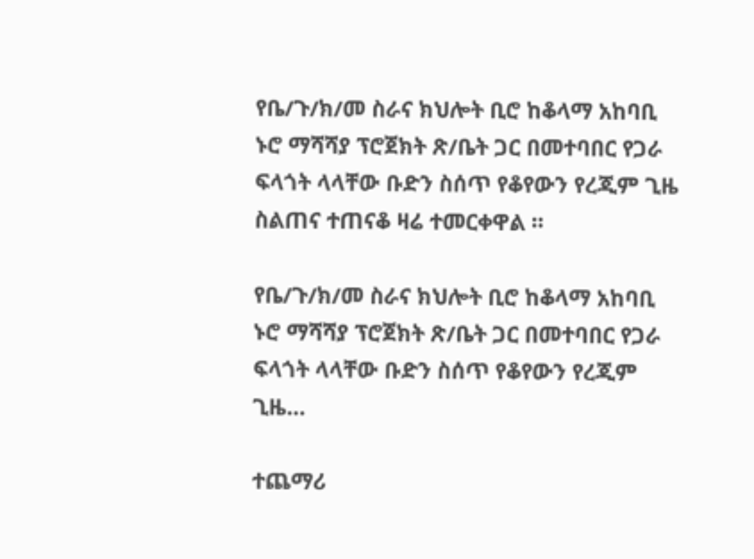የቤ/ጉ/ክ/መ ስራና ክህሎት ቢሮ ከቆላማ አከባቢ ኑሮ ማሻሻያ ፕሮጀክት ጽ/ቤት ጋር በመተባበር የጋራ ፍላጎት ላላቸው ቡድን ስሰጥ የቆየውን የረጂም ጊዜ ስልጠና ተጠናቆ ዛሬ ተመርቀዋል ።

የቤ/ጉ/ክ/መ ስራና ክህሎት ቢሮ ከቆላማ አከባቢ ኑሮ ማሻሻያ ፕሮጀክት ጽ/ቤት ጋር በመተባበር የጋራ ፍላጎት ላላቸው ቡድን ስሰጥ የቆየውን የረጂም ጊዜ…

ተጨማሪ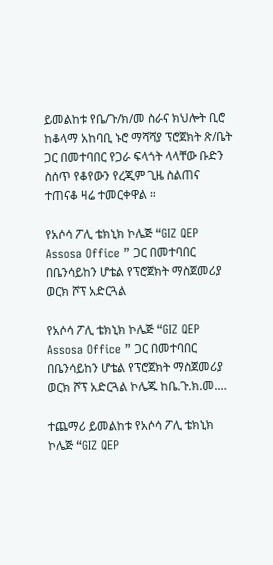ይመልከቱ የቤ/ጉ/ክ/መ ስራና ክህሎት ቢሮ ከቆላማ አከባቢ ኑሮ ማሻሻያ ፕሮጀክት ጽ/ቤት ጋር በመተባበር የጋራ ፍላጎት ላላቸው ቡድን ስሰጥ የቆየውን የረጂም ጊዜ ስልጠና ተጠናቆ ዛሬ ተመርቀዋል ።

የአሶሳ ፖሊ ቴክኒክ ኮሌጅ “GIZ QEP Assosa Office ” ጋር በመተባበር በቤንሳይከን ሆቴል የፕሮጀክት ማስጀመሪያ ወርክ ሾፕ አድርጓል

የአሶሳ ፖሊ ቴክኒክ ኮሌጅ “GIZ QEP Assosa Office ” ጋር በመተባበር በቤንሳይከን ሆቴል የፕሮጀክት ማስጀመሪያ ወርክ ሾፕ አድርጓል ኮሌጁ ከቤ.ጉ.ክ.መ.…

ተጨማሪ ይመልከቱ የአሶሳ ፖሊ ቴክኒክ ኮሌጅ “GIZ QEP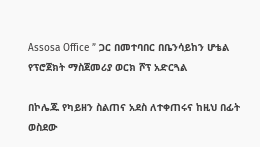Assosa Office ” ጋር በመተባበር በቤንሳይከን ሆቴል የፕሮጀክት ማስጀመሪያ ወርክ ሾፕ አድርጓል

በኮሌጁ የካይዘን ስልጠና አደስ ለተቀጠሩና ከዚህ በፊት ወስደው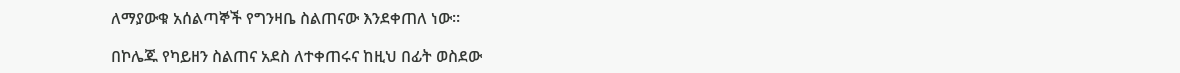ለማያውቁ አሰልጣኞች የግንዛቤ ስልጠናው እንደቀጠለ ነው።

በኮሌጁ የካይዘን ስልጠና አደስ ለተቀጠሩና ከዚህ በፊት ወስደው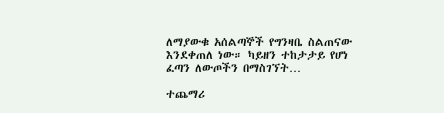ለማያውቁ አሰልጣኞች የግንዛቤ ስልጠናው እንደቀጠለ ነው። ካይዘን ተከታታይ የሆነ ፈጣን ለውጦችን በማስገኘት…

ተጨማሪ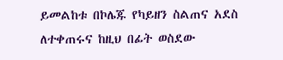ይመልከቱ በኮሌጁ የካይዘን ስልጠና አደስ ለተቀጠሩና ከዚህ በፊት ወስደው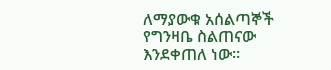ለማያውቁ አሰልጣኞች የግንዛቤ ስልጠናው እንደቀጠለ ነው።